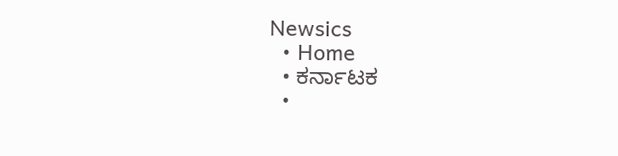Newsics
  • Home
  • ಕರ್ನಾಟಕ
  •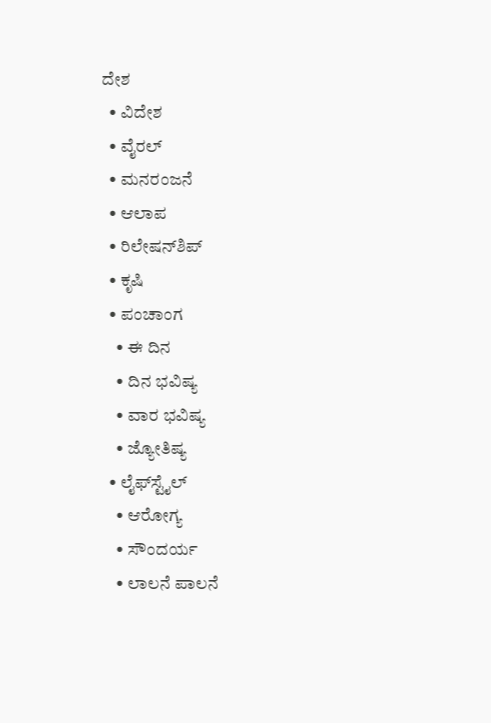ದೇಶ
  • ವಿದೇಶ
  • ವೈರಲ್
  • ಮನರಂಜನೆ
  • ಆಲಾಪ
  • ರಿಲೇಷನ್‌ಶಿಪ್
  • ಕೃಷಿ
  • ಪಂಚಾಂಗ
    • ಈ ದಿನ
    • ದಿನ ಭವಿಷ್ಯ
    • ವಾರ ಭವಿಷ್ಯ
    • ಜ್ಯೋತಿಷ್ಯ
  • ಲೈಫ್‌ಸ್ಟೈಲ್
    • ಆರೋಗ್ಯ
    • ಸೌಂದರ್ಯ
    • ಲಾಲನೆ ಪಾಲನೆ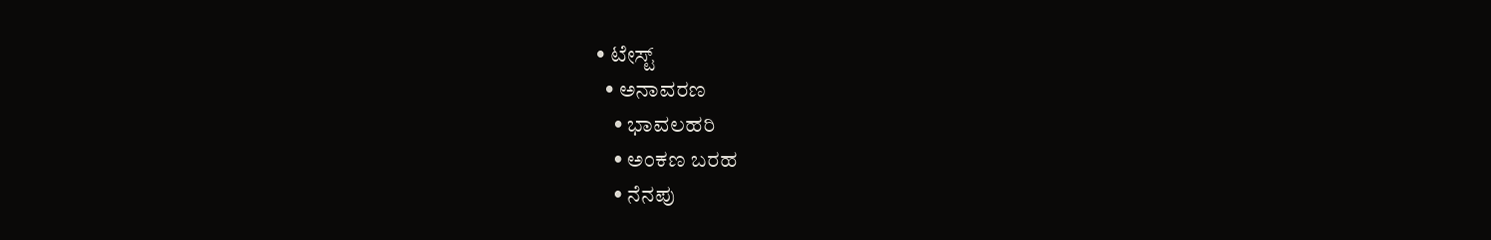• ಟೇಸ್ಟ್
  • ಅನಾವರಣ
    • ಭಾವಲಹರಿ
    • ಅಂಕಣ ಬರಹ
    • ನೆನಪು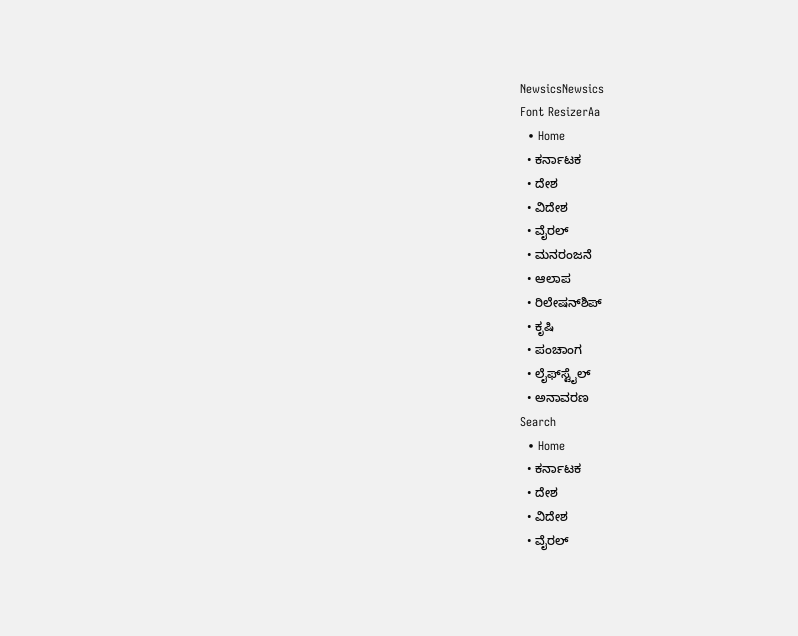NewsicsNewsics
Font ResizerAa
  • Home
  • ಕರ್ನಾಟಕ
  • ದೇಶ
  • ವಿದೇಶ
  • ವೈರಲ್
  • ಮನರಂಜನೆ
  • ಆಲಾಪ
  • ರಿಲೇಷನ್‌ಶಿಪ್
  • ಕೃಷಿ
  • ಪಂಚಾಂಗ
  • ಲೈಫ್‌ಸ್ಟೈಲ್
  • ಅನಾವರಣ
Search
  • Home
  • ಕರ್ನಾಟಕ
  • ದೇಶ
  • ವಿದೇಶ
  • ವೈರಲ್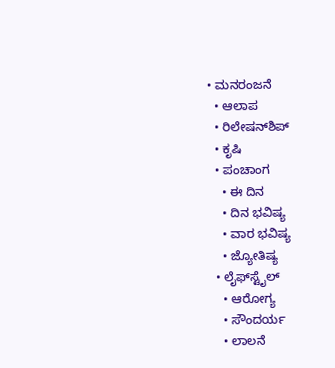• ಮನರಂಜನೆ
  • ಆಲಾಪ
  • ರಿಲೇಷನ್‌ಶಿಪ್
  • ಕೃಷಿ
  • ಪಂಚಾಂಗ
    • ಈ ದಿನ
    • ದಿನ ಭವಿಷ್ಯ
    • ವಾರ ಭವಿಷ್ಯ
    • ಜ್ಯೋತಿಷ್ಯ
  • ಲೈಫ್‌ಸ್ಟೈಲ್
    • ಆರೋಗ್ಯ
    • ಸೌಂದರ್ಯ
    • ಲಾಲನೆ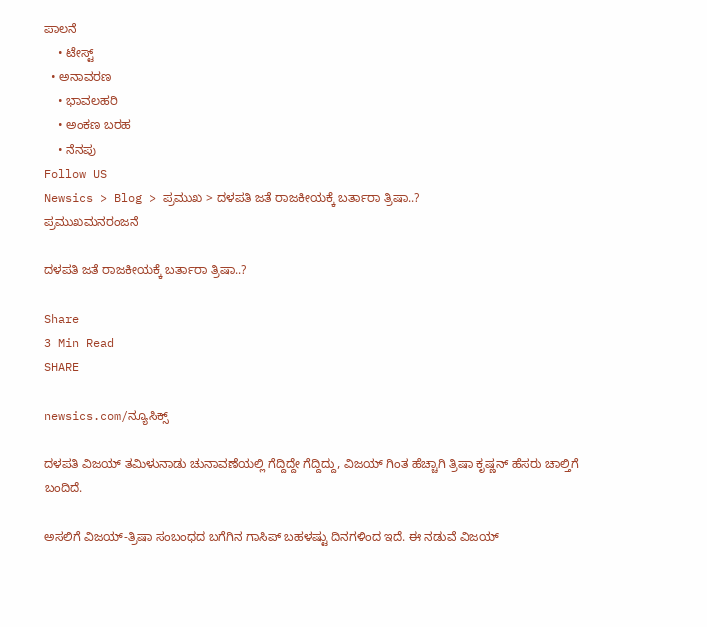ಪಾಲನೆ
    • ಟೇಸ್ಟ್
  • ಅನಾವರಣ
    • ಭಾವಲಹರಿ
    • ಅಂಕಣ ಬರಹ
    • ನೆನಪು
Follow US
Newsics > Blog > ಪ್ರಮುಖ > ದಳಪತಿ ಜತೆ ರಾಜಕೀಯಕ್ಕೆ ಬರ್ತಾರಾ ತ್ರಿಷಾ..?
ಪ್ರಮುಖಮನರಂಜನೆ

ದಳಪತಿ ಜತೆ ರಾಜಕೀಯಕ್ಕೆ ಬರ್ತಾರಾ ತ್ರಿಷಾ..?

Share
3 Min Read
SHARE

newsics.com/ನ್ಯೂಸಿಕ್ಸ್

ದಳಪತಿ ವಿಜಯ್ ತಮಿಳುನಾಡು ಚುನಾವಣೆಯಲ್ಲಿ ಗೆದ್ದಿದ್ದೇ ಗೆದ್ದಿದ್ದು, ವಿಜಯ್ ಗಿಂತ ಹೆಚ್ಚಾಗಿ ತ್ರಿಷಾ ಕೃಷ್ಣನ್ ಹೆಸರು ಚಾಲ್ತಿಗೆ ಬಂದಿದೆ.

ಅಸಲಿಗೆ ವಿಜಯ್-ತ್ರಿಷಾ ಸಂಬಂಧದ ಬಗೆಗಿನ ಗಾಸಿಪ್ ಬಹಳಷ್ಟು ದಿನಗಳಿಂದ ಇದೆ. ಈ ನಡುವೆ ವಿಜಯ್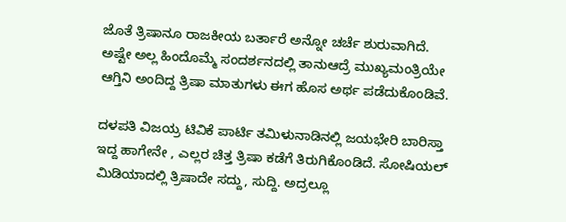ಜೊತೆ ತ್ರಿಷಾನೂ ರಾಜಕೀಯ ಬರ್ತಾರೆ ಅನ್ನೋ ಚರ್ಚೆ ಶುರುವಾಗಿದೆ. ಅಷ್ಟೇ ಅಲ್ಲ ಹಿಂದೊಮ್ಮೆ ಸಂದರ್ಶನದಲ್ಲಿ ತಾನುಆದ್ರೆ ಮುಖ್ಯಮಂತ್ರಿಯೇ ಆಗ್ತಿನಿ ಅಂದಿದ್ದ ತ್ರಿಷಾ ಮಾತುಗಳು ಈಗ ಹೊಸ ಅರ್ಥ ಪಡೆದುಕೊಂಡಿವೆ.

ದಳಪತಿ ವಿಜಯ್ರ ಟಿವಿಕೆ ಪಾರ್ಟಿ ತಮಿಳುನಾಡಿನಲ್ಲಿ ಜಯಭೇರಿ ಬಾರಿಸ್ತಾ ಇದ್ದ ಹಾಗೇನೇ , ಎಲ್ಲರ ಚಿತ್ತ ತ್ರಿಷಾ ಕಡೆಗೆ ತಿರುಗಿಕೊಂಡಿದೆ. ಸೋಷಿಯಲ್ ಮಿಡಿಯಾದಲ್ಲಿ ತ್ರಿಷಾದೇ ಸದ್ದು, ಸುದ್ದಿ. ಅದ್ರಲ್ಲೂ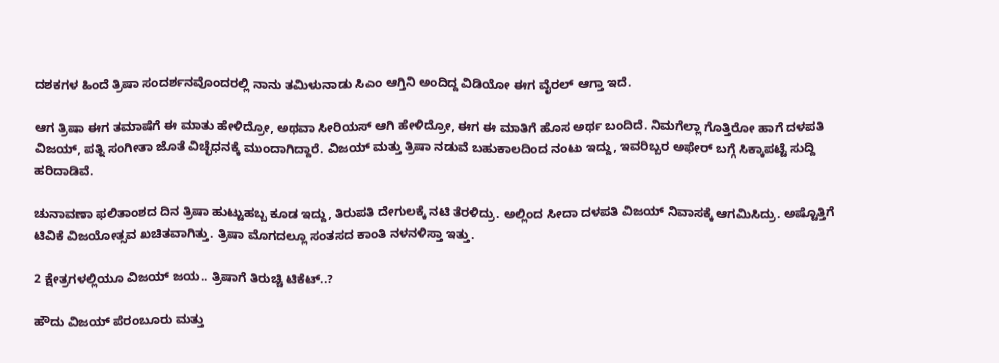ದಶಕಗಳ ಹಿಂದೆ ತ್ರಿಷಾ ಸಂದರ್ಶನವೊಂದರಲ್ಲಿ ನಾನು ತಮಿಳುನಾಡು ಸಿಎಂ ಆಗ್ತಿನಿ ಅಂದಿದ್ದ ವಿಡಿಯೋ ಈಗ ವೈರಲ್ ಆಗ್ತಾ ಇದೆ.

ಆಗ ತ್ರಿಷಾ ಈಗ ತಮಾಷೆಗೆ ಈ ಮಾತು ಹೇಳಿದ್ರೋ, ಅಥವಾ ಸೀರಿಯಸ್ ಆಗಿ ಹೇಳಿದ್ರೋ, ಈಗ ಈ ಮಾತಿಗೆ ಹೊಸ ಅರ್ಥ ಬಂದಿದೆ. ನಿಮಗೆಲ್ಲಾ ಗೊತ್ತಿರೋ ಹಾಗೆ ದಳಪತಿ ವಿಜಯ್, ಪತ್ನಿ ಸಂಗೀತಾ ಜೊತೆ ವಿಚ್ಛೆಧನಕ್ಕೆ ಮುಂದಾಗಿದ್ದಾರೆ. ವಿಜಯ್ ಮತ್ತು ತ್ರಿಷಾ ನಡುವೆ ಬಹುಕಾಲದಿಂದ ನಂಟು ಇದ್ದು, ಇವರಿಬ್ಬರ ಅಫೇರ್ ಬಗ್ಗೆ ಸಿಕ್ಕಾಪಟ್ಟೆ ಸುದ್ದಿ ಹರಿದಾಡಿವೆ.

ಚುನಾವಣಾ ಫಲಿತಾಂಶದ ದಿನ ತ್ರಿಷಾ ಹುಟ್ಟುಹಬ್ಬ ಕೂಡ ಇದ್ದು, ತಿರುಪತಿ ದೇಗುಲಕ್ಕೆ ನಟಿ ತೆರಳಿದ್ರು. ಅಲ್ಲಿಂದ ಸೀದಾ ದಳಪತಿ ವಿಜಯ್ ನಿವಾಸಕ್ಕೆ ಆಗಮಿಸಿದ್ರು. ಅಷ್ಟೊತ್ತಿಗೆ ಟಿವಿಕೆ ವಿಜಯೋತ್ಸವ ಖಚಿತವಾಗಿತ್ತು. ತ್ರಿಷಾ ಮೊಗದಲ್ಲೂ ಸಂತಸದ ಕಾಂತಿ ನಳನಳಿಸ್ತಾ ಇತ್ತು.

2 ಕ್ಷೇತ್ರಗಳಲ್ಲಿಯೂ ವಿಜಯ್ ಜಯ.. ತ್ರಿಷಾಗೆ ತಿರುಚ್ಚಿ ಟಿಕೆಟ್..?

ಹೌದು ವಿಜಯ್ ಪೆರಂಬೂರು ಮತ್ತು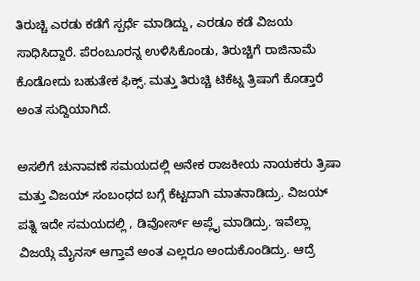ತಿರುಚ್ಚಿ ಎರಡು ಕಡೆಗೆ ಸ್ಪರ್ಧೆ ಮಾಡಿದ್ದು, ಎರಡೂ ಕಡೆ ವಿಜಯ ಸಾಧಿಸಿದ್ದಾರೆ. ಪೆರಂಬೂರನ್ನ ಉಳಿಸಿಕೊಂಡು, ತಿರುಚ್ಚಿಗೆ ರಾಜಿನಾಮೆ ಕೊಡೋದು ಬಹುತೇಕ ಫಿಕ್ಸ್. ಮತ್ತು ತಿರುಚ್ಚಿ ಟಿಕೆಟ್ನ ತ್ರಿಷಾಗೆ ಕೊಡ್ತಾರೆ ಅಂತ ಸುದ್ದಿಯಾಗಿದೆ.

ಅಸಲಿಗೆ ಚುನಾವಣೆ ಸಮಯದಲ್ಲಿ ಅನೇಕ ರಾಜಕೀಯ ನಾಯಕರು ತ್ರಿಷಾ ಮತ್ತು ವಿಜಯ್ ಸಂಬಂಧದ ಬಗ್ಗೆ ಕೆಟ್ಟದಾಗಿ ಮಾತನಾಡಿದ್ರು. ವಿಜಯ್ ಪತ್ನಿ ಇದೇ ಸಮಯದಲ್ಲಿ , ಡಿವೋರ್ಸ್ ಅಪ್ಲೈ ಮಾಡಿದ್ರು. ಇವೆಲ್ಲಾ ವಿಜಯ್ಗೆ ಮೈನಸ್ ಆಗ್ತಾವೆ ಅಂತ ಎಲ್ಲರೂ ಅಂದುಕೊಂಡಿದ್ರು. ಆದ್ರೆ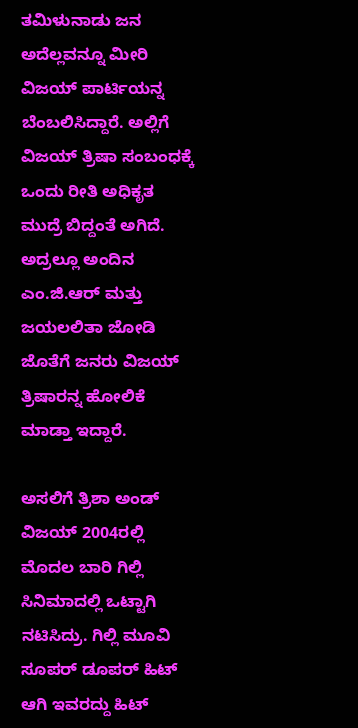ತಮಿಳುನಾಡು ಜನ ಅದೆಲ್ಲವನ್ನೂ ಮೀರಿ ವಿಜಯ್ ಪಾರ್ಟಿಯನ್ನ ಬೆಂಬಲಿಸಿದ್ದಾರೆ. ಅಲ್ಲಿಗೆ ವಿಜಯ್ ತ್ರಿಷಾ ಸಂಬಂಧಕ್ಕೆ ಒಂದು ರೀತಿ ಅಧಿಕೃತ ಮುದ್ರೆ ಬಿದ್ದಂತೆ ಅಗಿದೆ. ಅದ್ರಲ್ಲೂ ಅಂದಿನ ಎಂ.ಜಿ.ಆರ್ ಮತ್ತು ಜಯಲಲಿತಾ ಜೋಡಿ ಜೊತೆಗೆ ಜನರು ವಿಜಯ್ ತ್ರಿಷಾರನ್ನ ಹೋಲಿಕೆ ಮಾಡ್ತಾ ಇದ್ದಾರೆ.

ಅಸಲಿಗೆ ತ್ರಿಶಾ ಅಂಡ್ ವಿಜಯ್ 2004ರಲ್ಲಿ ಮೊದಲ ಬಾರಿ ಗಿಲ್ಲಿ ಸಿನಿಮಾದಲ್ಲಿ ಒಟ್ಟಾಗಿ ನಟಿಸಿದ್ರು. ಗಿಲ್ಲಿ ಮೂವಿ ಸೂಪರ್ ಡೂಪರ್ ಹಿಟ್ ಆಗಿ ಇವರದ್ದು ಹಿಟ್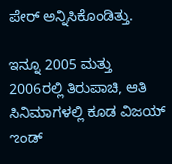ಪೇರ್ ಅನ್ನಿಸಿಕೊಂಡಿತ್ತು.

ಇನ್ನೂ 2005 ಮತ್ತು 2006ರಲ್ಲಿ ತಿರುಪಾಚಿ, ಆತಿ ಸಿನಿಮಾಗಳಲ್ಲಿ ಕೂಡ ವಿಜಯ್ ಌಂಡ್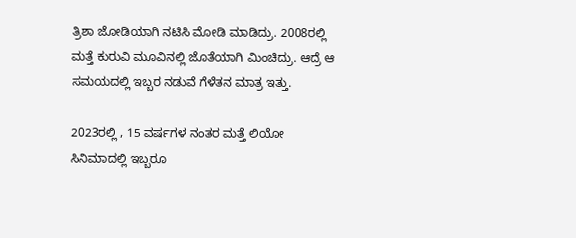ತ್ರಿಶಾ ಜೋಡಿಯಾಗಿ ನಟಿಸಿ ಮೋಡಿ ಮಾಡಿದ್ರು. 2008ರಲ್ಲಿ ಮತ್ತೆ ಕುರುವಿ ಮೂವಿನಲ್ಲಿ ಜೊತೆಯಾಗಿ ಮಿಂಚಿದ್ರು. ಆದ್ರೆ ಆ ಸಮಯದಲ್ಲಿ ಇಬ್ಬರ ನಡುವೆ ಗೆಳೆತನ ಮಾತ್ರ ಇತ್ತು.

2023ರಲ್ಲಿ , 15 ವರ್ಷಗಳ ನಂತರ ಮತ್ತೆ ಲಿಯೋ ಸಿನಿಮಾದಲ್ಲಿ ಇಬ್ಬರೂ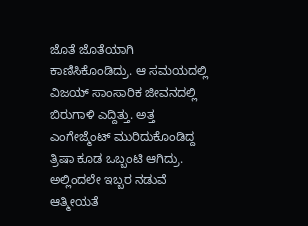ಜೊತೆ ಜೊತೆಯಾಗಿ ಕಾಣಿಸಿಕೊಂಡಿದ್ರು. ಆ ಸಮಯದಲ್ಲಿ ವಿಜಯ್ ಸಾಂಸಾರಿಕ ಜೀವನದಲ್ಲಿ ಬಿರುಗಾಳಿ ಎದ್ದಿತ್ತು. ಅತ್ತ ಎಂಗೇಜ್ಮೆಂಟ್ ಮುರಿದುಕೊಂಡಿದ್ದ ತ್ರಿಷಾ ಕೂಡ ಒಬ್ಬಂಟಿ ಆಗಿದ್ರು. ಅಲ್ಲಿಂದಲೇ ಇಬ್ಬರ ನಡುವೆ ಆತ್ಮೀಯತೆ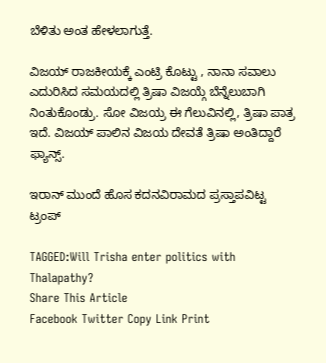ಬೆಳಿತು ಅಂತ ಹೇಳಲಾಗುತ್ತೆ.

ವಿಜಯ್ ರಾಜಕೀಯಕ್ಕೆ ಎಂಟ್ರಿ ಕೊಟ್ಟು , ನಾನಾ ಸವಾಲು ಎದುರಿಸಿದ ಸಮಯದಲ್ಲಿ ತ್ರಿಷಾ ವಿಜಯ್ಗೆ ಬೆನ್ನೆಲುಬಾಗಿ ನಿಂತುಕೊಂಡ್ರು. ಸೋ ವಿಜಯ್ರ ಈ ಗೆಲುವಿನಲ್ಲಿ, ತ್ರಿಷಾ ಪಾತ್ರ ಇದೆ. ವಿಜಯ್ ಪಾಲಿನ ವಿಜಯ ದೇವತೆ ತ್ರಿಷಾ ಅಂತಿದ್ದಾರೆ ಫ್ಯಾನ್ಸ್.

ಇರಾನ್ ಮುಂದೆ ಹೊಸ ಕದನವಿರಾಮದ ಪ್ರಸ್ತಾಪವಿಟ್ಟ ಟ್ರಂಪ್

TAGGED:Will Trisha enter politics with Thalapathy?
Share This Article
Facebook Twitter Copy Link Print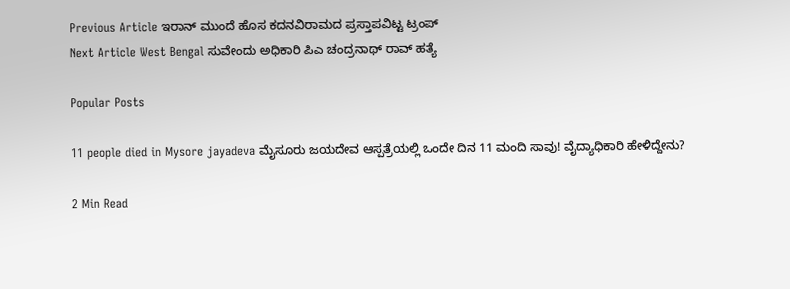Previous Article ಇರಾನ್ ಮುಂದೆ ಹೊಸ ಕದನವಿರಾಮದ ಪ್ರಸ್ತಾಪವಿಟ್ಟ ಟ್ರಂಪ್
Next Article West Bengal ಸುವೇಂದು ಅಧಿಕಾರಿ ಪಿಎ ಚಂದ್ರನಾಥ್ ರಾವ್ ಹತ್ಯೆ

Popular Posts

11 people died in Mysore jayadeva ಮೈಸೂರು ಜಯದೇವ ಆಸ್ಪತ್ರೆಯಲ್ಲಿ ಒಂದೇ ದಿನ 11 ಮಂದಿ‌ ಸಾವು! ವೈದ್ಯಾಧಿಕಾರಿ ಹೇಳಿದ್ದೇನು?

2 Min Read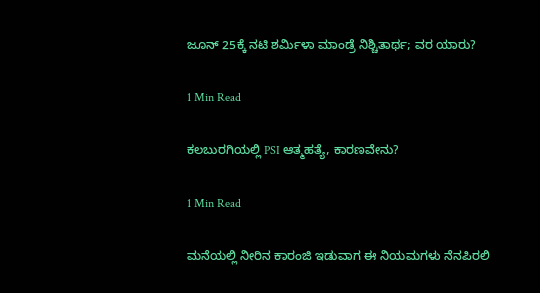ಜೂನ್ 25ಕ್ಕೆ ನಟಿ ಶರ್ಮಿಳಾ ಮಾಂಡ್ರೆ ನಿಶ್ಚಿತಾರ್ಥ; ವರ ಯಾರು?

1 Min Read

ಕಲಬುರಗಿಯಲ್ಲಿ PSI ಆತ್ಮಹತ್ಯೆ, ಕಾರಣವೇನು?

1 Min Read

ಮನೆಯಲ್ಲಿ ನೀರಿನ ಕಾರಂಜಿ ಇಡುವಾಗ ಈ ನಿಯಮಗಳು ನೆನಪಿರಲಿ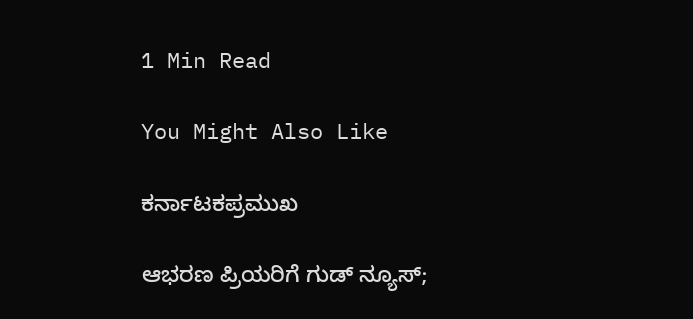1 Min Read

You Might Also Like

ಕರ್ನಾಟಕಪ್ರಮುಖ

ಆಭರಣ ಪ್ರಿಯರಿಗೆ ಗುಡ್ ನ್ಯೂಸ್;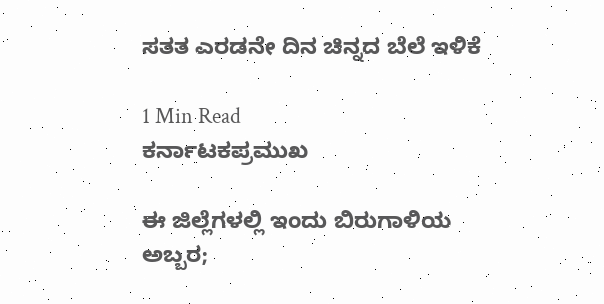ಸತತ ಎರಡನೇ ದಿನ ಚಿನ್ನದ ಬೆಲೆ ಇಳಿಕೆ

1 Min Read
ಕರ್ನಾಟಕಪ್ರಮುಖ

ಈ ಜಿಲ್ಲೆಗಳಲ್ಲಿ ಇಂದು ಬಿರುಗಾಳಿಯ ಅಬ್ಬರ;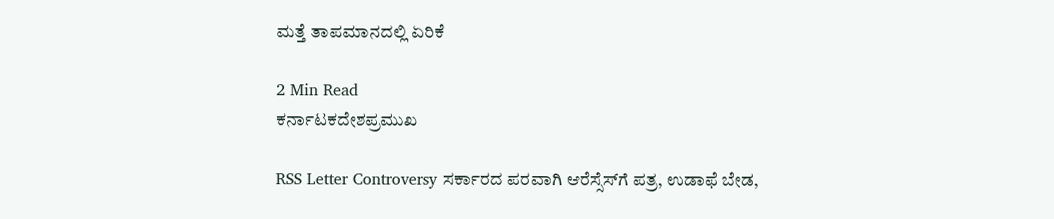ಮತ್ತೆ ತಾಪಮಾನದಲ್ಲಿ ಏರಿಕೆ

2 Min Read
ಕರ್ನಾಟಕದೇಶಪ್ರಮುಖ

RSS Letter Controversy ಸರ್ಕಾರದ ಪರವಾಗಿ ಆರೆಸ್ಸೆಸ್‌ಗೆ ಪತ್ರ, ಉಡಾಫೆ ಬೇಡ,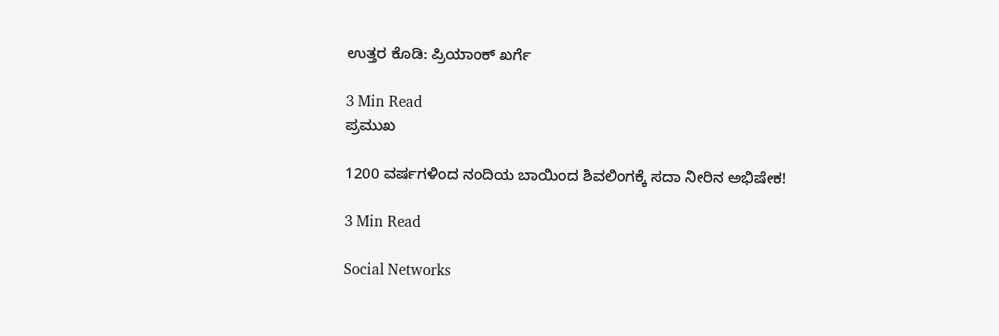ಉತ್ತರ ಕೊಡಿ: ಪ್ರಿಯಾಂಕ್ ಖರ್ಗೆ

3 Min Read
ಪ್ರಮುಖ

1200 ವರ್ಷಗಳಿಂದ ನಂದಿಯ ಬಾಯಿಂದ ಶಿವಲಿಂಗಕ್ಕೆ ಸದಾ ನೀರಿನ ಅಭಿಷೇಕ!

3 Min Read

Social Networks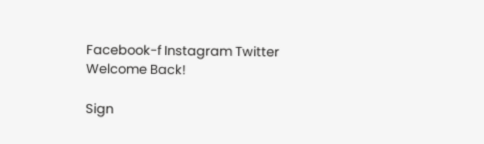Facebook-f Instagram Twitter
Welcome Back!

Sign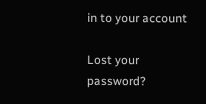in to your account

Lost your password?